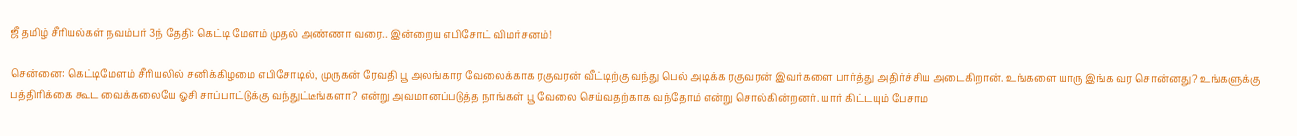ஜீ தமிழ் சீரியல்கள் நவம்பர் 3ந் தேதி: கெட்டி மேளம் முதல் அண்ணா வரை.. இன்றைய எபிசோட் விமர்சனம்!

சென்னை: கெட்டிமேளம் சீரியலில் சனிக்கிழமை எபிசோடில், முருகன் ரேவதி பூ அலங்கார வேலைக்காக ரகுவரன் வீட்டிற்கு வந்து பெல் அடிக்க ரகுவரன் இவர்களை பார்த்து அதிர்ச்சிய அடைகிறான். உங்களை யாரு இங்க வர சொன்னது? உங்களுக்கு பத்திரிக்கை கூட வைக்கலையே ஓசி சாப்பாட்டுக்கு வந்துட்டீங்களா? என்று அவமானப்படுத்த நாங்கள் பூ வேலை செய்வதற்காக வந்தோம் என்று சொல்கின்றனர். யார் கிட்டயும் பேசாம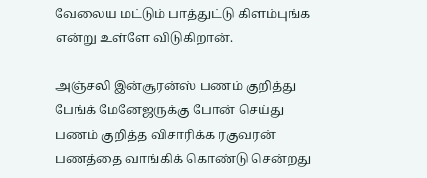வேலைய மட்டும் பாத்துட்டு கிளம்புங்க என்று உள்ளே விடுகிறான்.

அஞ்சலி இன்சூரன்ஸ் பணம் குறித்து பேங்க் மேனேஜருக்கு போன் செய்து பணம் குறித்த விசாரிக்க ரகுவரன் பணத்தை வாங்கிக் கொண்டு சென்றது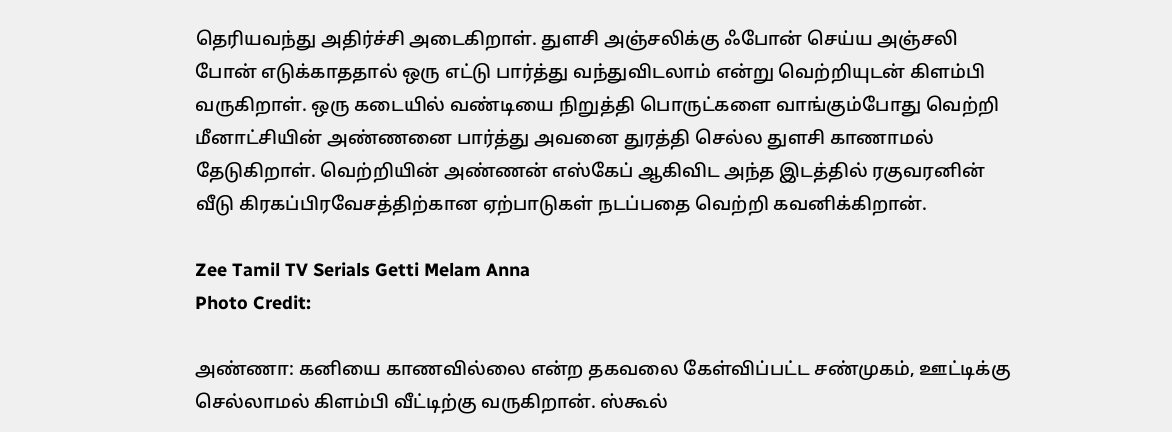தெரியவந்து அதிர்ச்சி அடைகிறாள். துளசி அஞ்சலிக்கு ஃபோன் செய்ய அஞ்சலி போன் எடுக்காததால் ஒரு எட்டு பார்த்து வந்துவிடலாம் என்று வெற்றியுடன் கிளம்பி வருகிறாள். ஒரு கடையில் வண்டியை நிறுத்தி பொருட்களை வாங்கும்போது வெற்றி மீனாட்சியின் அண்ணனை பார்த்து அவனை துரத்தி செல்ல துளசி காணாமல் தேடுகிறாள். வெற்றியின் அண்ணன் எஸ்கேப் ஆகிவிட அந்த இடத்தில் ரகுவரனின் வீடு கிரகப்பிரவேசத்திற்கான ஏற்பாடுகள் நடப்பதை வெற்றி கவனிக்கிறான்.

Zee Tamil TV Serials Getti Melam Anna
Photo Credit:

அண்ணா: கனியை காணவில்லை என்ற தகவலை கேள்விப்பட்ட சண்முகம், ஊட்டிக்கு செல்லாமல் கிளம்பி வீட்டிற்கு வருகிறான். ஸ்கூல்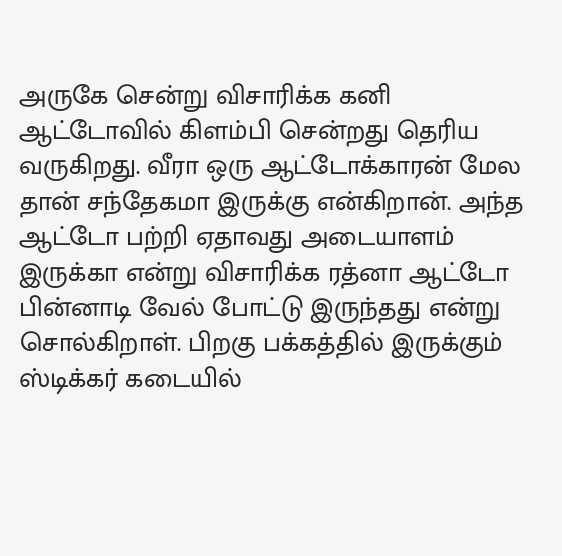அருகே சென்று விசாரிக்க கனி ஆட்டோவில் கிளம்பி சென்றது தெரிய வருகிறது. வீரா ஒரு ஆட்டோக்காரன் மேல தான் சந்தேகமா இருக்கு என்கிறான். அந்த ஆட்டோ பற்றி ஏதாவது அடையாளம் இருக்கா என்று விசாரிக்க ரத்னா ஆட்டோ பின்னாடி வேல் போட்டு இருந்தது என்று சொல்கிறாள். பிறகு பக்கத்தில் இருக்கும் ஸ்டிக்கர் கடையில்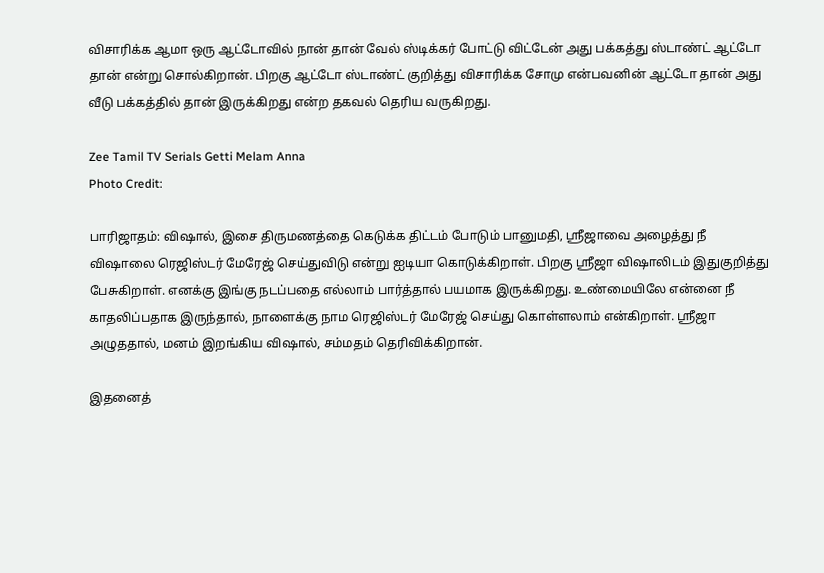விசாரிக்க ஆமா ஒரு ஆட்டோவில் நான் தான் வேல் ஸ்டிக்கர் போட்டு விட்டேன் அது பக்கத்து ஸ்டாண்ட் ஆட்டோ தான் என்று சொல்கிறான். பிறகு ஆட்டோ ஸ்டாண்ட் குறித்து விசாரிக்க சோமு என்பவனின் ஆட்டோ தான் அது வீடு பக்கத்தில் தான் இருக்கிறது என்ற தகவல் தெரிய வருகிறது.

Zee Tamil TV Serials Getti Melam Anna
Photo Credit:

பாரிஜாதம்: விஷால், இசை திருமணத்தை கெடுக்க திட்டம் போடும் பானுமதி, ஸ்ரீஜாவை அழைத்து நீ விஷாலை ரெஜிஸ்டர் மேரேஜ் செய்துவிடு என்று ஐடியா கொடுக்கிறாள். பிறகு ஸ்ரீஜா விஷாலிடம் இதுகுறித்து பேசுகிறாள். எனக்கு இங்கு நடப்பதை எல்லாம் பார்த்தால் பயமாக இருக்கிறது. உண்மையிலே என்னை நீ காதலிப்பதாக இருந்தால், நாளைக்கு நாம ரெஜிஸ்டர் மேரேஜ் செய்து கொள்ளலாம் என்கிறாள். ஸ்ரீஜா அழுததால், மனம் இறங்கிய விஷால், சம்மதம் தெரிவிக்கிறான்.

இதனைத்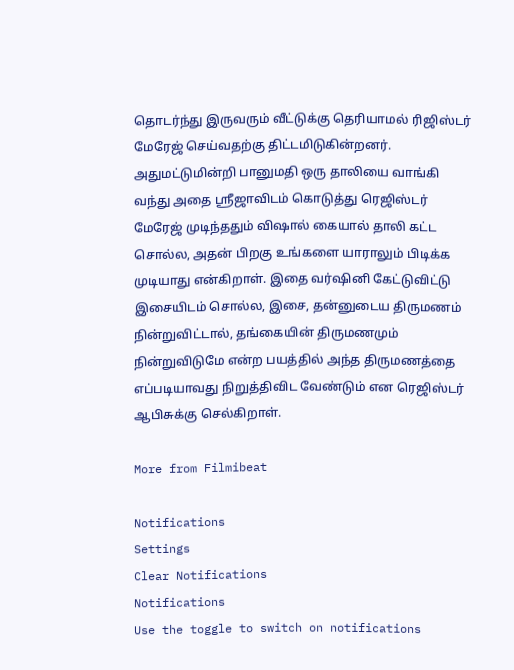தொடர்ந்து இருவரும் வீட்டுக்கு தெரியாமல் ரிஜிஸ்டர் மேரேஜ் செய்வதற்கு திட்டமிடுகின்றனர். அதுமட்டுமின்றி பானுமதி ஒரு தாலியை வாங்கி வந்து அதை ஸ்ரீஜாவிடம் கொடுத்து ரெஜிஸ்டர் மேரேஜ் முடிந்ததும் விஷால் கையால் தாலி கட்ட சொல்ல, அதன் பிறகு உங்களை யாராலும் பிடிக்க முடியாது என்கிறாள். இதை வர்ஷினி கேட்டுவிட்டு இசையிடம் சொல்ல, இசை, தன்னுடைய திருமணம் நின்றுவிட்டால், தங்கையின் திருமணமும் நின்றுவிடுமே என்ற பயத்தில் அந்த திருமணத்தை எப்படியாவது நிறுத்திவிட வேண்டும் என ரெஜிஸ்டர் ஆபிசுக்கு செல்கிறாள்.

More from Filmibeat

Notifications
Settings
Clear Notifications
Notifications
Use the toggle to switch on notifications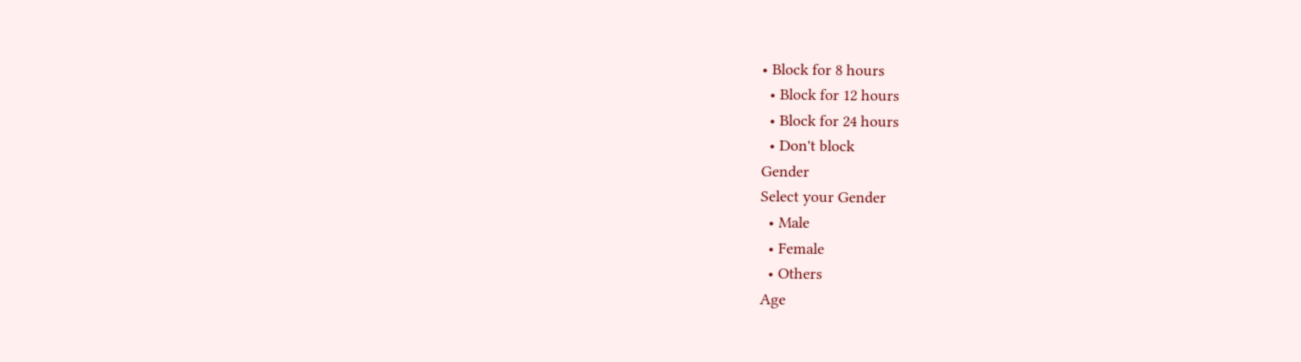• Block for 8 hours
  • Block for 12 hours
  • Block for 24 hours
  • Don't block
Gender
Select your Gender
  • Male
  • Female
  • Others
Age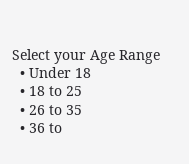Select your Age Range
  • Under 18
  • 18 to 25
  • 26 to 35
  • 36 to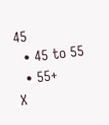45
  • 45 to 55
  • 55+
X